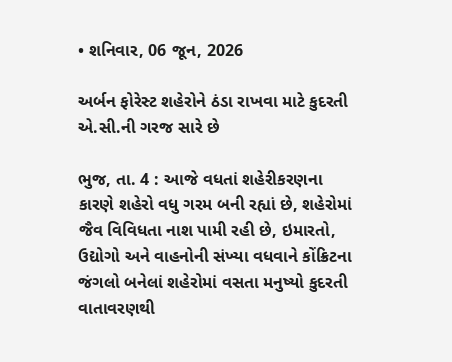• શનિવાર, 06 જૂન, 2026

અર્બન ફોરેસ્ટ શહેરોને ઠંડા રાખવા માટે કુદરતી એ.સી.ની ગરજ સારે છે

ભુજ, તા. 4 : આજે વધતાં શહેરીકરણના કારણે શહેરો વધુ ગરમ બની રહ્યાં છે, શહેરોમાં જૈવ વિવિધતા નાશ પામી રહી છે, ઇમારતો, ઉદ્યોગો અને વાહનોની સંખ્યા વધવાને કોંક્રિટના જંગલો બનેલાં શહેરોમાં વસતા મનુષ્યો કુદરતી વાતાવરણથી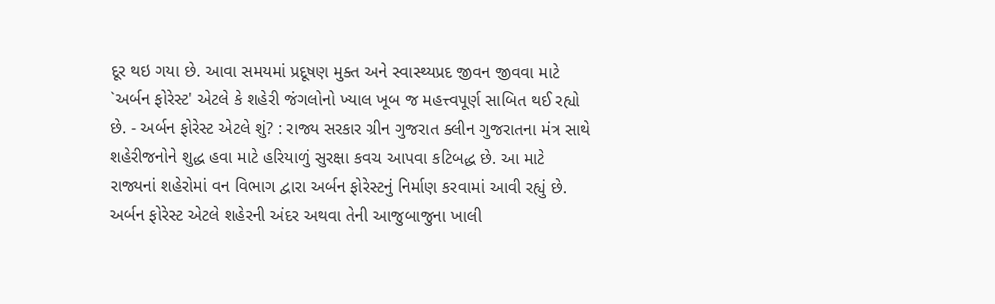દૂર થઇ ગયા છે. આવા સમયમાં પ્રદૂષણ મુક્ત અને સ્વાસ્થ્યપ્રદ જીવન જીવવા માટે `અર્બન ફોરેસ્ટ' એટલે કે શહેરી જંગલોનો ખ્યાલ ખૂબ જ મહત્ત્વપૂર્ણ સાબિત થઈ રહ્યો છે. - અર્બન ફોરેસ્ટ એટલે શું? : રાજ્ય સરકાર ગ્રીન ગુજરાત ક્લીન ગુજરાતના મંત્ર સાથે શહેરીજનોને શુદ્ધ હવા માટે હરિયાળું સુરક્ષા કવચ આપવા કટિબદ્ધ છે. આ માટે રાજ્યનાં શહેરોમાં વન વિભાગ દ્વારા અર્બન ફોરેસ્ટનું નિર્માણ કરવામાં આવી રહ્યું છે. અર્બન ફોરેસ્ટ એટલે શહેરની અંદર અથવા તેની આજુબાજુના ખાલી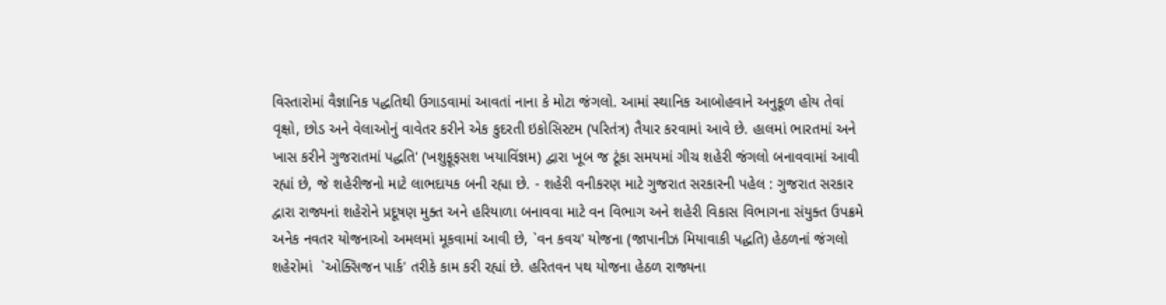વિસ્તારોમાં વૈજ્ઞાનિક પદ્ધતિથી ઉગાડવામાં આવતાં નાના કે મોટા જંગલો. આમાં સ્થાનિક આબોહવાને અનુકૂળ હોય તેવાં વૃક્ષો, છોડ અને વેલાઓનું વાવેતર કરીને એક કુદરતી ઇકોસિસ્ટમ (પરિતંત્ર) તૈયાર કરવામાં આવે છે. હાલમાં ભારતમાં અને ખાસ કરીને ગુજરાતમાં પદ્ધતિ' (ખશુફૂફસશ ખયાવિંજ્ઞમ) દ્વારા ખૂબ જ ટૂંકા સમયમાં ગીચ શહેરી જંગલો બનાવવામાં આવી રહ્યાં છે, જે શહેરીજનો માટે લાભદાયક બની રહ્યા છે. - શહેરી વનીકરણ માટે ગુજરાત સરકારની પહેલ : ગુજરાત સરકાર દ્વારા રાજ્યનાં શહેરોને પ્રદૂષણ મુક્ત અને હરિયાળા બનાવવા માટે વન વિભાગ અને શહેરી વિકાસ વિભાગના સંયુક્ત ઉપક્રમે અનેક નવતર યોજનાઓ અમલમાં મૂકવામાં આવી છે, `વન કવચ' યોજના (જાપાનીઝ મિયાવાકી પદ્ધતિ) હેઠળનાં જંગલો શહેરોમાં  `ઓક્સિજન પાર્ક' તરીકે કામ કરી રહ્યાં છે. હરિતવન પથ યોજના હેઠળ રાજ્યના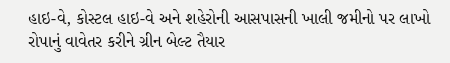હાઇ-વે, કોસ્ટલ હાઇ-વે અને શહેરોની આસપાસની ખાલી જમીનો પર લાખો રોપાનું વાવેતર કરીને ગ્રીન બેલ્ટ તૈયાર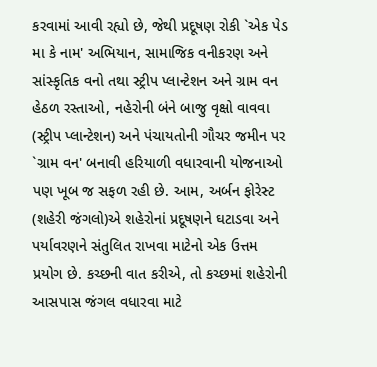કરવામાં આવી રહ્યો છે, જેથી પ્રદૂષણ રોકી `એક પેડ મા કે નામ' અભિયાન, સામાજિક વનીકરણ અને સાંસ્કૃતિક વનો તથા સ્ટ્રીપ પ્લાન્ટેશન અને ગ્રામ વન હેઠળ રસ્તાઓ, નહેરોની બંને બાજુ વૃક્ષો વાવવા (સ્ટ્રીપ પ્લાન્ટેશન) અને પંચાયતોની ગૌચર જમીન પર `ગ્રામ વન' બનાવી હરિયાળી વધારવાની યોજનાઓ પણ ખૂબ જ સફળ રહી છે. આમ, અર્બન ફોરેસ્ટ (શહેરી જંગલો)એ શહેરોનાં પ્રદૂષણને ઘટાડવા અને પર્યાવરણને સંતુલિત રાખવા માટેનો એક ઉત્તમ પ્રયોગ છે. કચ્છની વાત કરીએ, તો કચ્છમાં શહેરોની આસપાસ જંગલ વધારવા માટે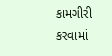કામગીરી કરવામાં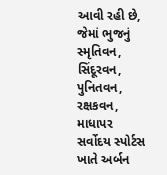આવી રહી છે, જેમાં ભુજનું સ્મૃતિવન, સિંદૂરવન, પુનિતવન, રક્ષકવન, માધાપર સર્વોદય સ્પોર્ટસ ખાતે અર્બન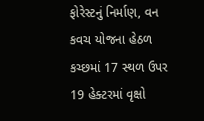ફોરેસ્ટનું નિર્માણ, વન કવચ યોજના હેઠળ કચ્છમાં 17 સ્થળ ઉપર 19 હેક્ટરમાં વૃક્ષો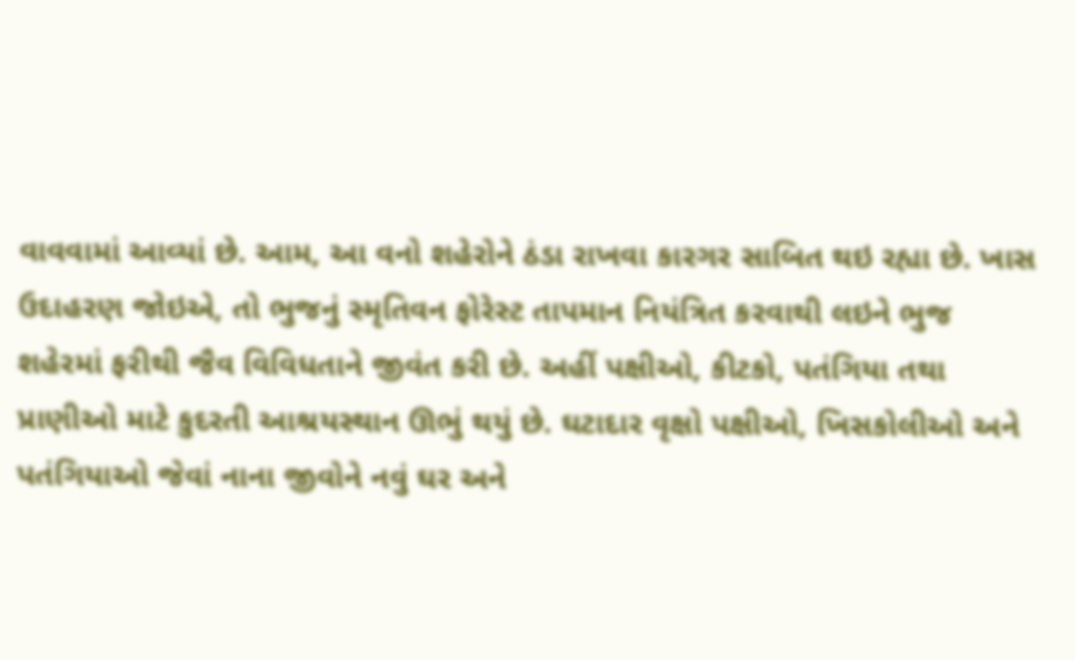વાવવામાં આવ્યાં છે. આમ, આ વનો શહેરોને ઠંડા રાખવા કારગર સાબિત થઇ રહ્યા છે. ખાસ ઉદાહરણ જોઇએ, તો ભુજનું સ્મૃતિવન ફોરેસ્ટ તાપમાન નિયંત્રિત કરવાથી લઇને ભુજ શહેરમાં ફરીથી જૈવ વિવિધતાને જીવંત કરી છે. અહીં પક્ષીઓ, કીટકો, પતંગિયા તથા પ્રાણીઓ માટે કુદરતી આશ્રયસ્થાન ઊભું થયું છે. ઘટાદાર વૃક્ષો પક્ષીઓ, ખિસકોલીઓ અને પતંગિયાઓ જેવાં નાના જીવોને નવું ઘર અને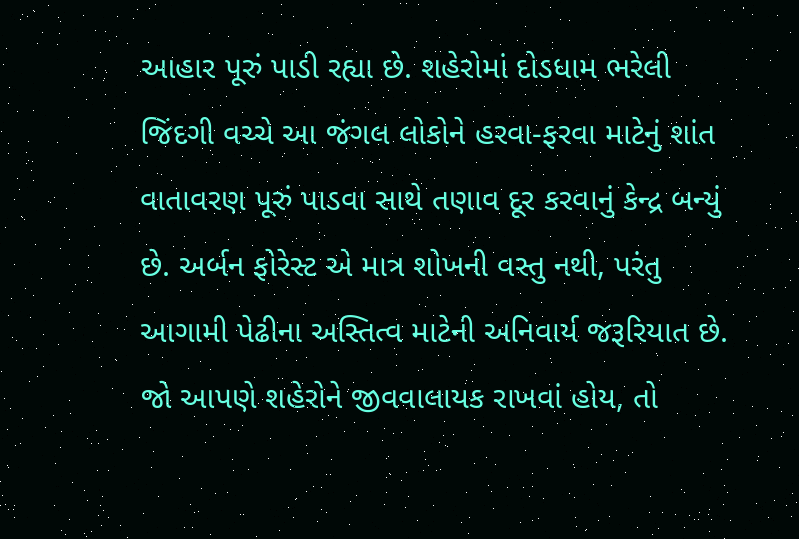આહાર પૂરું પાડી રહ્યા છે. શહેરોમાં દોડધામ ભરેલી જિંદગી વચ્ચે આ જંગલ લોકોને હરવા-ફરવા માટેનું શાંત વાતાવરણ પૂરું પાડવા સાથે તણાવ દૂર કરવાનું કેન્દ્ર બન્યું છે. અર્બન ફોરેસ્ટ એ માત્ર શોખની વસ્તુ નથી, પરંતુ આગામી પેઢીના અસ્તિત્વ માટેની અનિવાર્ય જરૂરિયાત છે. જો આપણે શહેરોને જીવવાલાયક રાખવાં હોય, તો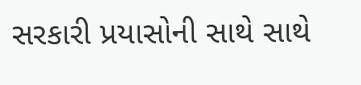સરકારી પ્રયાસોની સાથે સાથે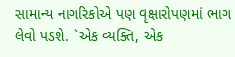સામાન્ય નાગરિકોએ પણ વૃક્ષારોપણમાં ભાગ લેવો પડશે. `એક વ્યક્તિ, એક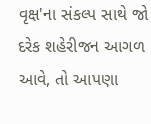વૃક્ષ'ના સંકલ્પ સાથે જો દરેક શહેરીજન આગળ આવે, તો આપણા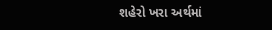શહેરો ખરા અર્થમાં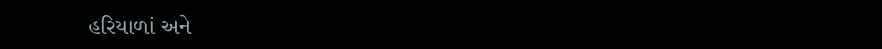હરિયાળાં અને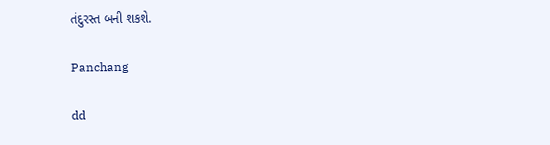તંદુરસ્ત બની શકશે.

Panchang

dd